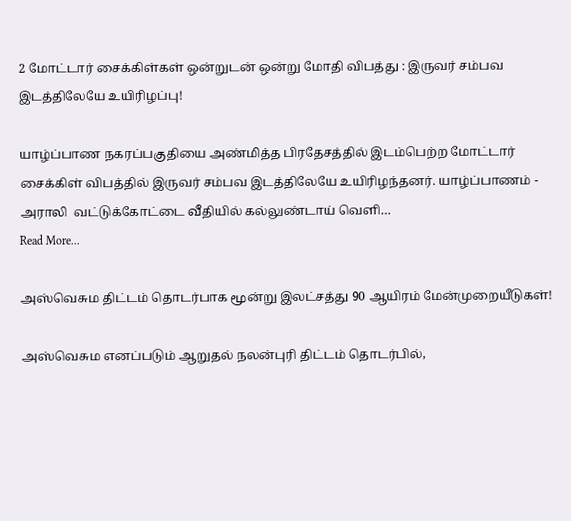2 மோட்டார் சைக்கிள்கள் ஒன்றுடன் ஒன்று மோதி விபத்து : இருவர் சம்பவ இடத்திலேயே உயிரிழப்பு!

யாழ்ப்பாண நகரப்பகுதியை அண்மித்த பிரதேசத்தில் இடம்பெற்ற மோட்டார் சைக்கிள் விபத்தில் இருவர் சம்பவ இடத்திலேயே உயிரிழந்தனர். யாழ்ப்பாணம் - அராலி  வட்டுக்கோட்டை வீதியில் கல்லுண்டாய் வெளி…
Read More...

அஸ்வெசும திட்டம் தொடர்பாக மூன்று இலட்சத்து 90 ஆயிரம் மேன்முறையீடுகள்!

அஸ்வெசும எனப்படும் ஆறுதல் நலன்புரி திட்டம் தொடர்பில்,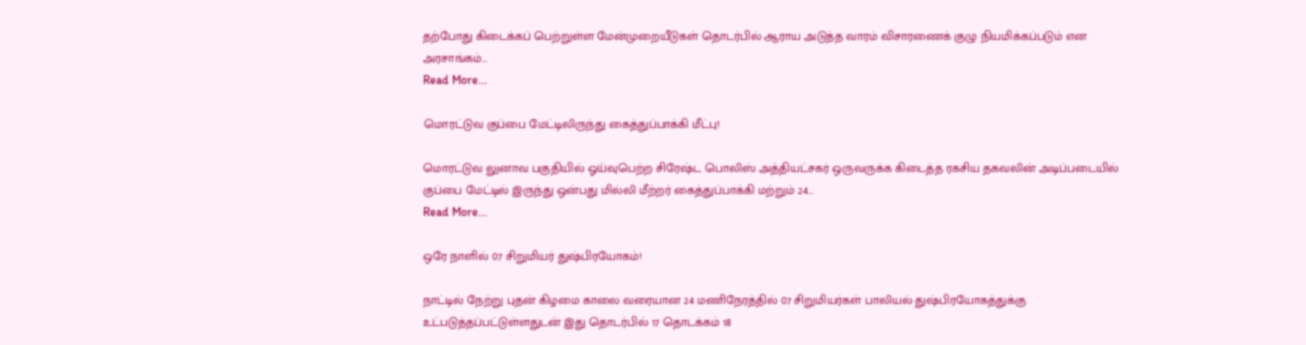தற்போது கிடைக்கப் பெற்றுள்ள மேன்முறையீடுகள் தொடர்பில் ஆராய அடுத்த வாரம் விசாரணைக் குழு நியமிக்கப்படும் என அரசாங்கம்…
Read More...

மொரட்டுவ குப்பை மேட்டிலிருந்து கைத்துப்பாக்கி மீட்பு!

மொரட்டுவ லுனாவ பகுதியில் ஓய்வுபெற்ற சிரேஷ்ட பொலிஸ் அத்தியட்சகர் ஒருவருக்க கிடைத்த ரகசிய தகவலின் அடிப்படையில் குப்பை மேட்டில் இருந்து ஒன்பது மில்லி மீற்றர் கைத்துப்பாக்கி மற்றும் 24…
Read More...

ஒரே நாளில் 07 சிறுமியர் துஷ்பிரயோகம்!

நாட்டில் நேற்று புதன் கிழமை காலை வரையான 24 மணிநேரத்தில் 07 சிறுமியர்கள் பாலியல் துஷ்பிரயோகத்துக்கு உட்படுத்தப்பட்டுள்ளதுடன் இது தொடர்பில் 17 தொடக்கம் 18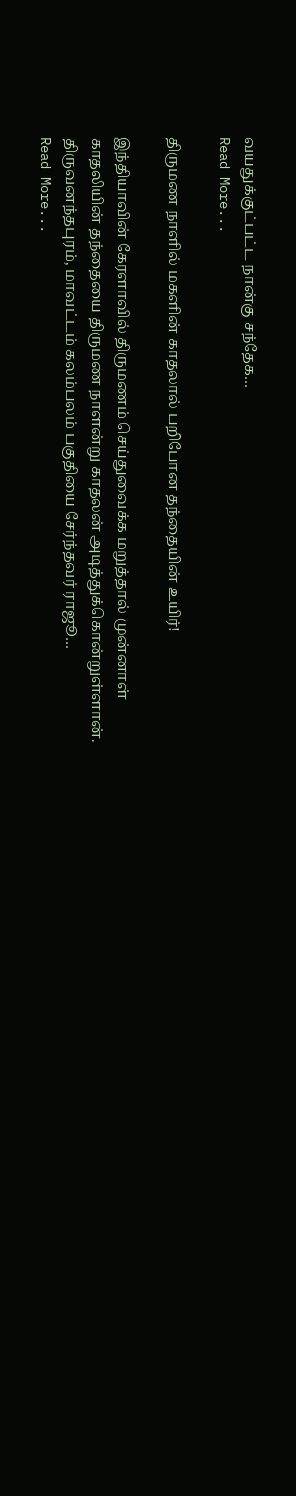வயதுக்குட்பட்ட நான்கு சந்தேக…
Read More...

திருமண நாளில் மகளின் காதலால் பறிபோன தந்தையின் உயிர்!

இந்தியாவின் கேரளாவில் திருமணம் செய்துவைக்க மறுத்தால் முன்னாள் காதலியின் தந்தையை திருமண நாளன்று காதலன் அடித்துக்கொன்றுள்ளான். திருவனந்தபுரம், மாவட்டம் கலம்பலம் பகுதியை சேர்ந்தவர் ராஜூ…
Read More...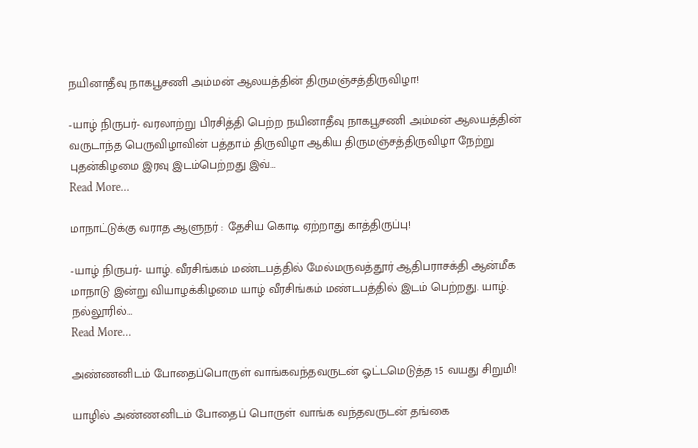நயினாதீவு நாகபூசணி அம்மன் ஆலயத்தின் திருமஞ்சத்திருவிழா!

-யாழ் நிருபர்- வரலாற்று பிரசித்தி பெற்ற நயினாதீவு நாகபூசணி அம்மன் ஆலயத்தின் வருடாந்த பெருவிழாவின் பத்தாம் திருவிழா ஆகிய திருமஞ்சத்திருவிழா நேற்று புதன்கிழமை இரவு இடம்பெற்றது இவ்…
Read More...

மாநாட்டுக்கு வராத ஆளுநர் : தேசிய கொடி ஏற்றாது காத்திருப்பு!

-யாழ் நிருபர்- யாழ். வீரசிங்கம் மண்டபத்தில் மேல்மருவத்தூர் ஆதிபராசக்தி ஆன்மீக மாநாடு இன்று வியாழக்கிழமை யாழ் வீரசிங்கம் மண்டபத்தில் இடம் பெற்றது. யாழ். நல்லூரில்…
Read More...

அண்ணனிடம் போதைப்பொருள் வாங்கவந்தவருடன் ஓட்டமெடுத்த 15 வயது சிறுமி!

யாழில் அண்ணனிடம் போதைப் பொருள் வாங்க வந்தவருடன் தங்கை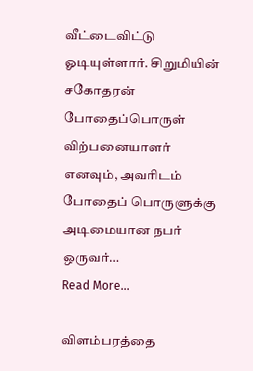வீட்டைவிட்டு ஓடியுள்ளார். சிறுமியின் சகோதரன் போதைப்பொருள் விற்பனையாளர் எனவும், அவரிடம் போதைப் பொருளுக்கு அடிமையான நபர் ஒருவர்…
Read More...

விளம்பரத்தை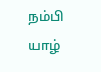நம்பி யாழ்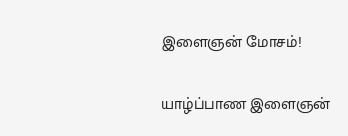இளைஞன் மோசம்!

யாழ்ப்பாண இளைஞன்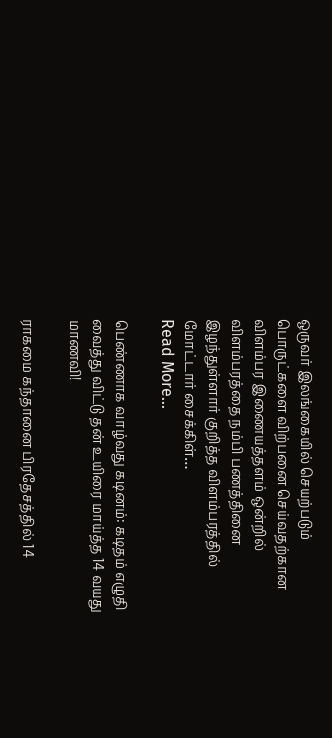ஒருவர் இலங்கையில் செயற்படும் பொருட்களை விற்பனை செய்வதற்கான விளம்பர இணையத்தளம் ஒன்றில் விளம்பரத்தை நம்பி பணத்தினை இழந்துள்ளார் குறித்த விளம்பரத்தில் மோட்டார் சைக்கிள்…
Read More...

பெண்ணாக வாழ்வது கடினம்: கடிதம் எழுதி வைத்து விட்டு தன் உயிரை மாய்த்த 14 வயது மாணவி!

ராகமை கந்தானை பிரதேசத்தில் 14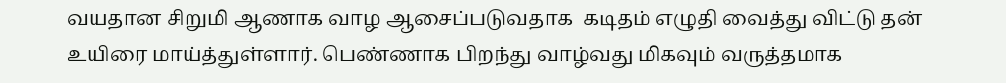வயதான சிறுமி ஆணாக வாழ ஆசைப்படுவதாக  கடிதம் எழுதி வைத்து விட்டு தன் உயிரை மாய்த்துள்ளார். பெண்ணாக பிறந்து வாழ்வது மிகவும் வருத்தமாக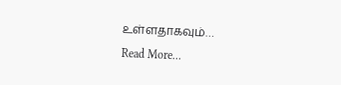உள்ளதாகவும்…
Read More...